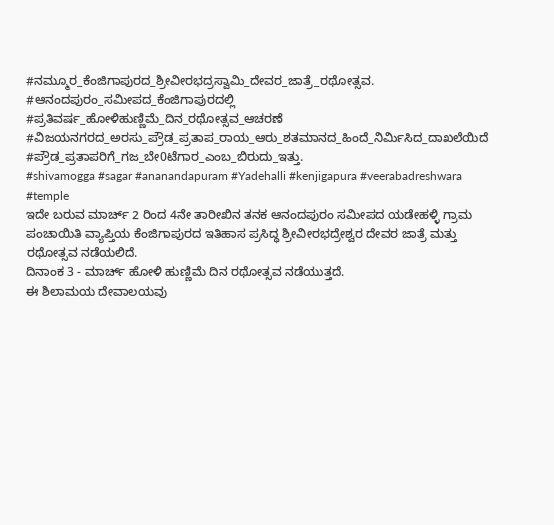#ನಮ್ಮೂರ_ಕೆಂಜಿಗಾಪುರದ_ಶ್ರೀವೀರಭದ್ರಸ್ವಾಮಿ_ದೇವರ_ಜಾತ್ರೆ_ರಥೋತ್ಸವ.
#ಆನಂದಪುರಂ_ಸಮೀಪದ_ಕೆಂಜಿಗಾಪುರದಲ್ಲಿ
#ಪ್ರತಿವರ್ಷ_ಹೋಳಿಹುಣ್ಣಿಮೆ_ದಿನ_ರಥೋತ್ಸವ_ಆಚರಣೆ
#ವಿಜಯನಗರದ_ಅರಸು_ಪ್ರೌಡ_ಪ್ರತಾಪ_ರಾಯ_ಆರು_ಶತಮಾನದ_ಹಿಂದೆ_ನಿರ್ಮಿಸಿದ_ದಾಖಲೆಯಿದೆ
#ಪ್ರೌಡ_ಪ್ರತಾಪರಿಗೆ_ಗಜ_ಬೇ0ಟೆಗಾರ_ಎಂಬ_ಬಿರುದು_ಇತ್ತು.
#shivamogga #sagar #ananandapuram #Yadehalli #kenjigapura #veerabadreshwara #temple
ಇದೇ ಬರುವ ಮಾರ್ಚ್ 2 ರಿಂದ 4ನೇ ತಾರೀಖಿನ ತನಕ ಆನಂದಪುರಂ ಸಮೀಪದ ಯಡೇಹಳ್ಳಿ ಗ್ರಾಮ ಪಂಚಾಯಿತಿ ವ್ಯಾಪ್ತಿಯ ಕೆಂಜಿಗಾಪುರದ ಇತಿಹಾಸ ಪ್ರಸಿದ್ಧ ಶ್ರೀವೀರಭದ್ರೇಶ್ವರ ದೇವರ ಜಾತ್ರೆ ಮತ್ತು ರಥೋತ್ಸವ ನಡೆಯಲಿದೆ.
ದಿನಾಂಕ 3 - ಮಾರ್ಚ್ ಹೋಳಿ ಹುಣ್ಣಿಮೆ ದಿನ ರಥೋತ್ಸವ ನಡೆಯುತ್ತದೆ.
ಈ ಶಿಲಾಮಯ ದೇವಾಲಯವು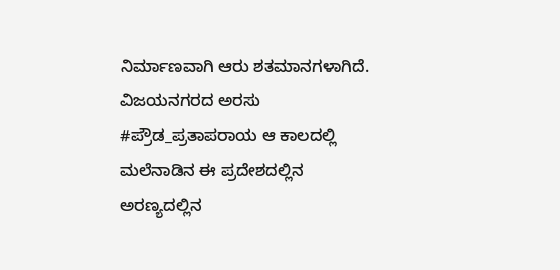ನಿರ್ಮಾಣವಾಗಿ ಆರು ಶತಮಾನಗಳಾಗಿದೆ.
ವಿಜಯನಗರದ ಅರಸು #ಪ್ರೌಡ_ಪ್ರತಾಪರಾಯ ಆ ಕಾಲದಲ್ಲಿ ಮಲೆನಾಡಿನ ಈ ಪ್ರದೇಶದಲ್ಲಿನ ಅರಣ್ಯದಲ್ಲಿನ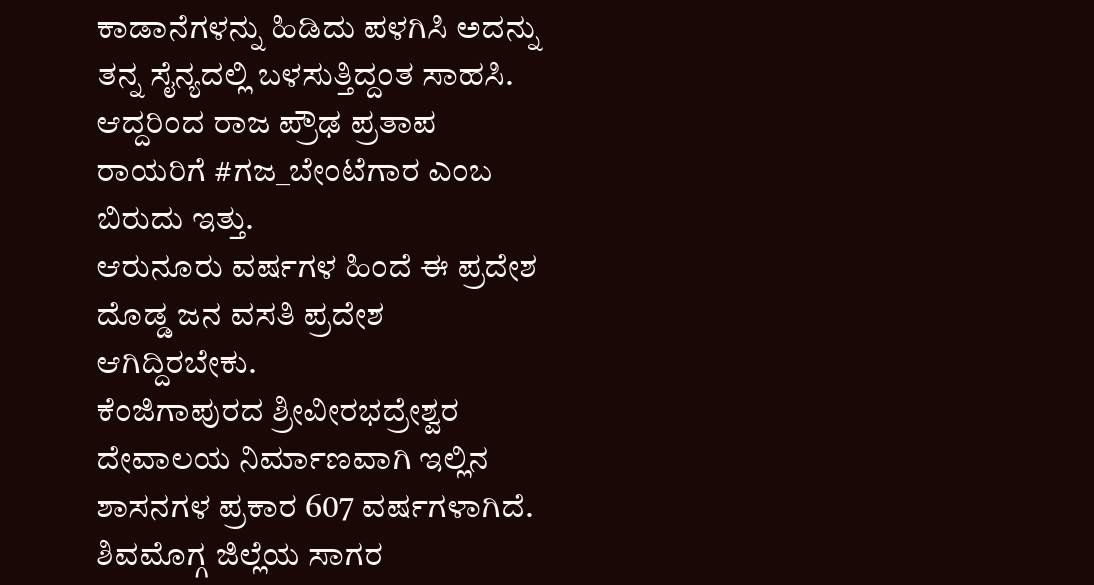ಕಾಡಾನೆಗಳನ್ನು ಹಿಡಿದು ಪಳಗಿಸಿ ಅದನ್ನು ತನ್ನ ಸೈನ್ಯದಲ್ಲಿ ಬಳಸುತ್ತಿದ್ದಂತ ಸಾಹಸಿ.
ಆದ್ದರಿಂದ ರಾಜ ಪ್ರೌಢ ಪ್ರತಾಪ ರಾಯರಿಗೆ #ಗಜ_ಬೇಂಟೆಗಾರ ಎಂಬ ಬಿರುದು ಇತ್ತು.
ಆರುನೂರು ವರ್ಷಗಳ ಹಿಂದೆ ಈ ಪ್ರದೇಶ ದೊಡ್ಡ ಜನ ವಸತಿ ಪ್ರದೇಶ ಆಗಿದ್ದಿರಬೇಕು.
ಕೆಂಜಿಗಾಪುರದ ಶ್ರೀವೀರಭದ್ರೇಶ್ವರ ದೇವಾಲಯ ನಿರ್ಮಾಣವಾಗಿ ಇಲ್ಲಿನ ಶಾಸನಗಳ ಪ್ರಕಾರ 607 ವರ್ಷಗಳಾಗಿದೆ.
ಶಿವಮೊಗ್ಗ ಜಿಲ್ಲೆಯ ಸಾಗರ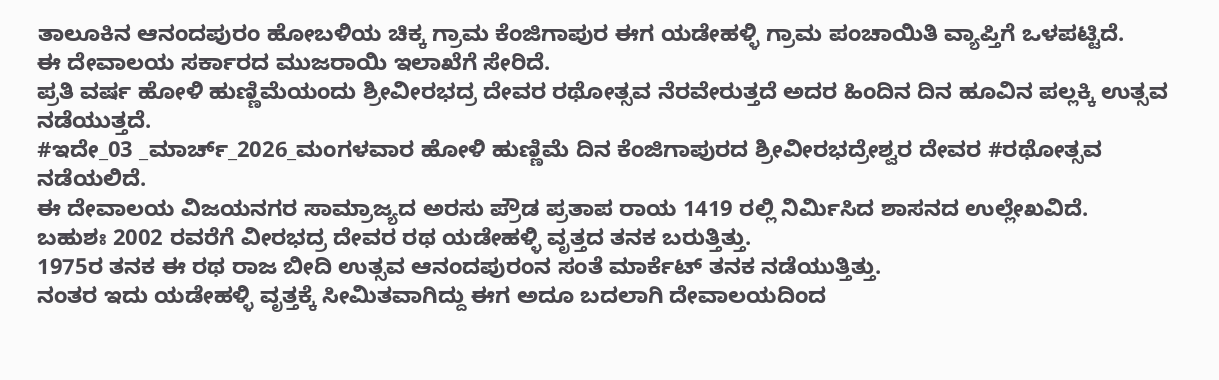ತಾಲೂಕಿನ ಆನಂದಪುರಂ ಹೋಬಳಿಯ ಚಿಕ್ಕ ಗ್ರಾಮ ಕೆಂಜಿಗಾಪುರ ಈಗ ಯಡೇಹಳ್ಳಿ ಗ್ರಾಮ ಪಂಚಾಯಿತಿ ವ್ಯಾಪ್ತಿಗೆ ಒಳಪಟ್ಟಿದೆ.
ಈ ದೇವಾಲಯ ಸರ್ಕಾರದ ಮುಜರಾಯಿ ಇಲಾಖೆಗೆ ಸೇರಿದೆ.
ಪ್ರತಿ ವರ್ಷ ಹೋಳಿ ಹುಣ್ಣಿಮೆಯಂದು ಶ್ರೀವೀರಭದ್ರ ದೇವರ ರಥೋತ್ಸವ ನೆರವೇರುತ್ತದೆ ಅದರ ಹಿಂದಿನ ದಿನ ಹೂವಿನ ಪಲ್ಲಕ್ಕಿ ಉತ್ಸವ ನಡೆಯುತ್ತದೆ.
#ಇದೇ_03 _ಮಾರ್ಚ್_2026_ಮಂಗಳವಾರ ಹೋಳಿ ಹುಣ್ಣಿಮೆ ದಿನ ಕೆಂಜಿಗಾಪುರದ ಶ್ರೀವೀರಭದ್ರೇಶ್ವರ ದೇವರ #ರಥೋತ್ಸವ ನಡೆಯಲಿದೆ.
ಈ ದೇವಾಲಯ ವಿಜಯನಗರ ಸಾಮ್ರಾಜ್ಯದ ಅರಸು ಪ್ರೌಡ ಪ್ರತಾಪ ರಾಯ 1419 ರಲ್ಲಿ ನಿರ್ಮಿಸಿದ ಶಾಸನದ ಉಲ್ಲೇಖವಿದೆ.
ಬಹುಶಃ 2002 ರವರೆಗೆ ವೀರಭದ್ರ ದೇವರ ರಥ ಯಡೇಹಳ್ಳಿ ವೃತ್ತದ ತನಕ ಬರುತ್ತಿತ್ತು.
1975ರ ತನಕ ಈ ರಥ ರಾಜ ಬೀದಿ ಉತ್ಸವ ಆನಂದಪುರಂನ ಸಂತೆ ಮಾರ್ಕೆಟ್ ತನಕ ನಡೆಯುತ್ತಿತ್ತು.
ನಂತರ ಇದು ಯಡೇಹಳ್ಳಿ ವೃತ್ತಕ್ಕೆ ಸೀಮಿತವಾಗಿದ್ದು ಈಗ ಅದೂ ಬದಲಾಗಿ ದೇವಾಲಯದಿಂದ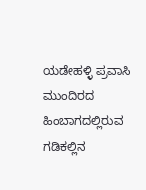ಯಡೇಹಳ್ಳಿ ಪ್ರವಾಸಿ ಮುಂದಿರದ ಹಿಂಬಾಗದಲ್ಲಿರುವ ಗಡಿಕಲ್ಲಿನ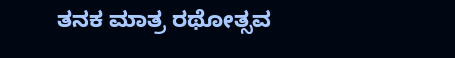ತನಕ ಮಾತ್ರ ರಥೋತ್ಸವ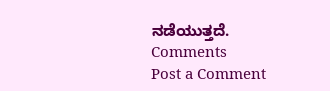ನಡೆಯುತ್ತದೆ.
Comments
Post a Comment